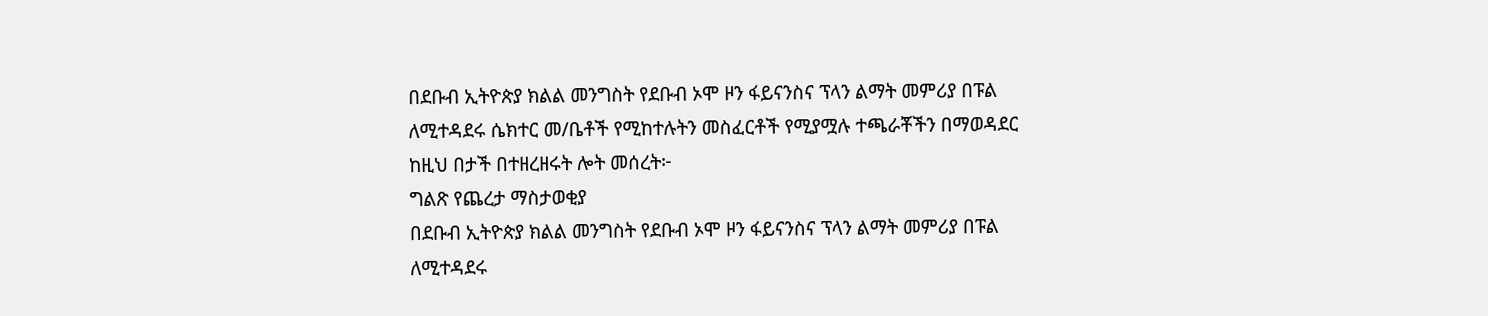በደቡብ ኢትዮጵያ ክልል መንግስት የደቡብ ኦሞ ዞን ፋይናንስና ፕላን ልማት መምሪያ በፑል ለሚተዳደሩ ሴክተር መ/ቤቶች የሚከተሉትን መስፈርቶች የሚያሟሉ ተጫራቾችን በማወዳደር ከዚህ በታች በተዘረዘሩት ሎት መሰረት፦
ግልጽ የጨረታ ማስታወቂያ
በደቡብ ኢትዮጵያ ክልል መንግስት የደቡብ ኦሞ ዞን ፋይናንስና ፕላን ልማት መምሪያ በፑል ለሚተዳደሩ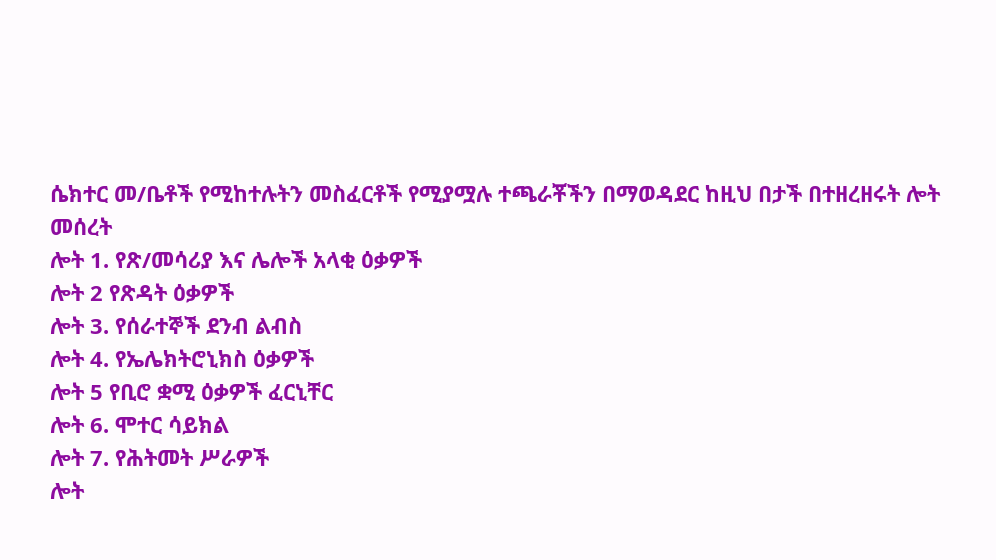ሴክተር መ/ቤቶች የሚከተሉትን መስፈርቶች የሚያሟሉ ተጫራቾችን በማወዳደር ከዚህ በታች በተዘረዘሩት ሎት መሰረት
ሎት 1. የጽ/መሳሪያ እና ሌሎች አላቂ ዕቃዎች
ሎት 2 የጽዳት ዕቃዎች
ሎት 3. የሰራተኞች ደንብ ልብስ
ሎት 4. የኤሌክትሮኒክስ ዕቃዎች
ሎት 5 የቢሮ ቋሚ ዕቃዎች ፈርኒቸር
ሎት 6. ሞተር ሳይክል
ሎት 7. የሕትመት ሥራዎች
ሎት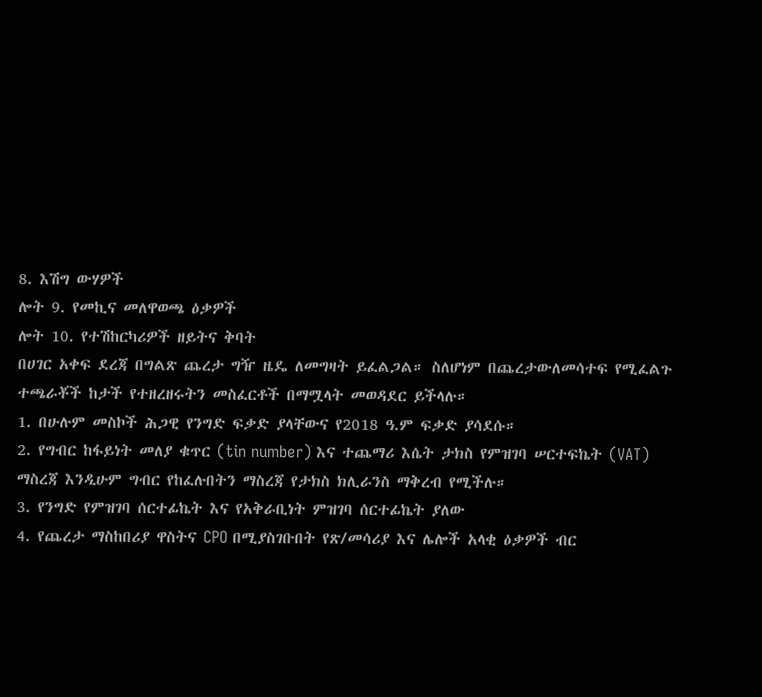8. እሽግ ውሃዎች
ሎት 9. የመኪና መለዋወጫ ዕቃዎች
ሎት 10. የተሽከርካሪዎች ዘይትና ቅባት
በሀገር አቀፍ ደረጃ በግልጽ ጨረታ ግዥ ዜዴ ለመግዛት ይፈልጋል። ስለሆነም በጨረታውለመሳተፍ የሚፈልጉ ተጫራቾች ከታች የተዘረዘሩትን መስፈርቶች በማሟላት መወዳደር ይችላሉ።
1. በሁሉም መስኮች ሕጋዊ የንግድ ፍቃድ ያላቸውና የ2018 ዓ.ም ፍቃድ ያሳደሱ።
2. የግብር ከፋይነት መለያ ቁጥር (tin number) እና ተጨማሪ እሴት ታክስ የምዝገባ ሠርተፍኬት (VAT) ማስረጃ እንዲሁም ግብር የከፈሉበትን ማስረጃ የታክስ ክሊራንስ ማቅረብ የሚችሉ።
3. የንግድ የምዝገባ ሰርተፊኬት እና የአቅራቢነት ምዝገባ ሰርተፊኬት ያለው
4. የጨረታ ማስከበሪያ ዋስትና CPO በሚያስገቡበት የጽ/መሳሪያ እና ሌሎች አላቂ ዕቃዎች ብር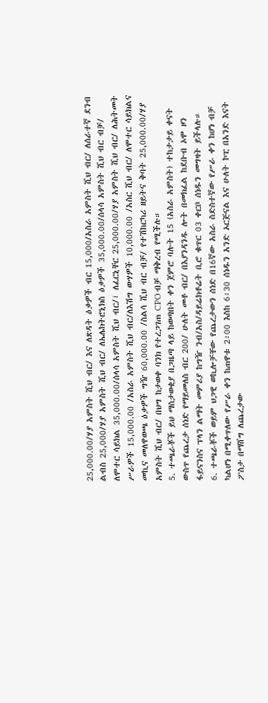25,000.00/ሃያ አምስት ሺህ ብር/ እና ለጽዳት ዕቃዎች ብር 15,000/አስራ አምስት ሺህ ብር/ ለሰራተኛ ደንብ ልብስ 25,000/ሃያ አምስት ሺህ ብር/ ለኤሌክትሮኒክስ ዕቃዎች 35,000.00/ሰላሳ አምስት ሺህ ብር ብቻ/ ለሞተር ሳይክል 35,000.00/ሰላሳ አምስት ሺህ ብር/፣ ለፈርኒቸር 25,000.00/ሃያ አምስት ሺህ ብር/ ለሕትመት ሥራዎች 15,000.00 /አስራ አምስት ሺህ ብር/ለእሽግ ውሃዎች 10,000.00 /አስር ሺህ ብር/ ለሞተር ሳይክልና መኪና መለዋወጫ ዕቃዎች ግዥ 60,000.00 /ስልሳ ሺህ ብር ብቻ/ የተሽከርካሪ ዘይትና ቅባት 25,000.00/ሃያ አምስት ሺህ ብር/ በህግ ከታወቀ ባንክ የተረጋገጠ CPO ብቻ ማቅረብ የሚችሉ።
5. ተጫራቾች ይህ ማስታወቂያ በጋዜጣ ላይ ከወጣበት ቀን ጀምሮ ባሉት 15 (አስራ አምስት) ተከታታይ ቀናት ውስጥ የጨረታ ሰነድ የማይመለስ ብር 200/ ሁለት መቶ ብር/ በእያንዳንዱ ሎት በመክፈል ከደቡብ ኦሞ ዞን ፋይናንስና ፕላን ልማት መምሪያ ከግዥ ንብ/አስ/ዳይሬክቶሬት ቢሮ ቁጥር 03 ቀርቦ ሰነዱን መግዛት ይችላሉ።
6. ተጫራቾች ወይም ህጋዊ ወኪሎቻቸው የጨረታውን ሰነድ በ16ኛው አስራ ስድስተኛው የሥራ ቀን ከሆነ ብቻ ካልሆነ በሚቀጥለው የሥራ ቀን ከጠዋቱ 2፡00 እስከ 6፡30 ሰነዱን አንድ ኦርጅናል እና ሁለት ኮፒ በአንድ እናት ፖስታ በማሸግ ለጨረታው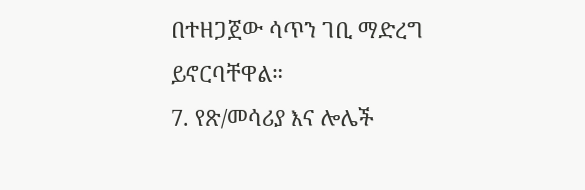በተዘጋጀው ሳጥን ገቢ ማድረግ ይኖርባቸዋል።
7. የጽ/መሳሪያ እና ሎሌች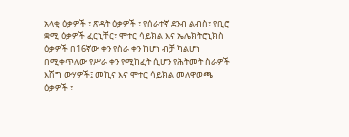አላቂ ዕቃዎች ፣ ጽዳት ዕቃዎች ፣ የሰራተኛ ደንብ ልብስ፣ የቢሮ ቋሚ ዕቃዎች ፈርኒቸር፣ ሞተር ሳይክል እና ኤሌክትሮኒክስ ዕቃዎች በ16ኛው ቀን የስራ ቀን ከሆነ ብቻ ካልሆነ በሚቀጥለው የሥራ ቀን የሚከፈት ሲሆን የሕትመት ስራዎች እሽግ ውሃዎች፤ መኪና እና ሞተር ሳይክል መለዋወጫ ዕቃዎች ፣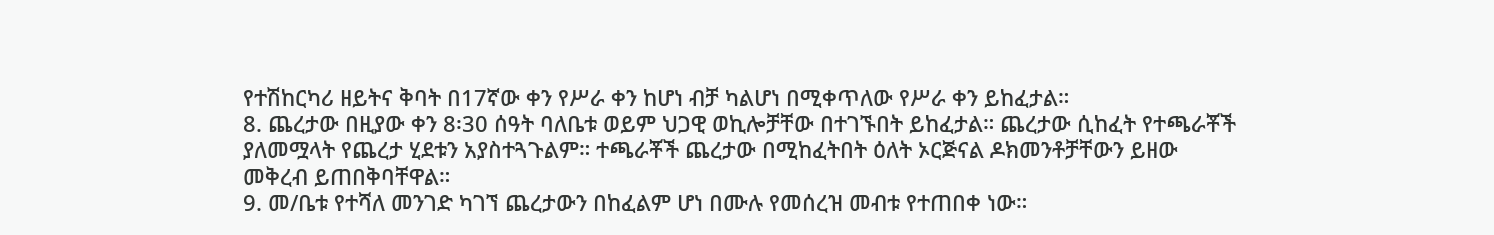የተሽከርካሪ ዘይትና ቅባት በ17ኛው ቀን የሥራ ቀን ከሆነ ብቻ ካልሆነ በሚቀጥለው የሥራ ቀን ይከፈታል።
8. ጨረታው በዚያው ቀን 8፡30 ሰዓት ባለቤቱ ወይም ህጋዊ ወኪሎቻቸው በተገኙበት ይከፈታል። ጨረታው ሲከፈት የተጫራቾች ያለመሟላት የጨረታ ሂደቱን አያስተጓጉልም። ተጫራቾች ጨረታው በሚከፈትበት ዕለት ኦርጅናል ዶክመንቶቻቸውን ይዘው መቅረብ ይጠበቅባቸዋል።
9. መ/ቤቱ የተሻለ መንገድ ካገኘ ጨረታውን በከፈልም ሆነ በሙሉ የመሰረዝ መብቱ የተጠበቀ ነው።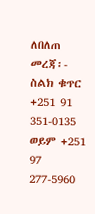ለበለጠ መረጃ፡- ስልክ ቁጥር +251 91 351-0135 ወይም +251 97 277-5960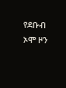የደቡብ ኦሞ ዞን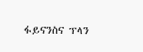ፋይናንስና ፕላን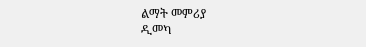ልማት መምሪያ
ዲመካ